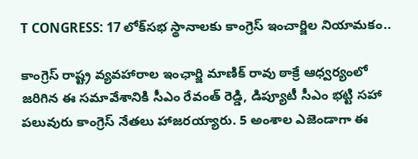T CONGRESS: 17 లోక్‌సభ స్థానాలకు కాంగ్రెస్ ఇంచార్జిల నియామకం..

కాంగ్రెస్ రాష్ట్ర వ్యవహారాల ఇంఛార్జి మాణిక్‌ రావు ఠాక్రే ఆధ్వర్యంలో జరిగిన ఈ సమావేశానికి సీఎం రేవంత్ రెడ్డి, డిప్యూటీ సీఎం భట్టి సహా పలువురు కాంగ్రెస్ నేతలు హాజరయ్యారు. 5 అంశాల ఎజెండాగా ఈ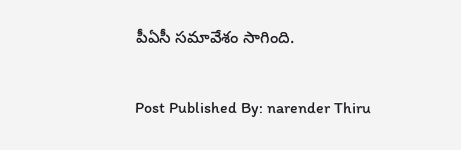పీఏసీ సమావేశం సాగింది.

Post Published By: narender Thiru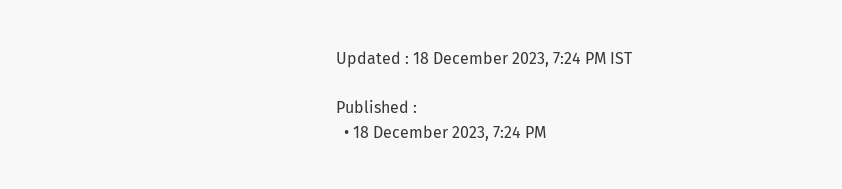Updated : 18 December 2023, 7:24 PM IST

Published :
  • 18 December 2023, 7:24 PM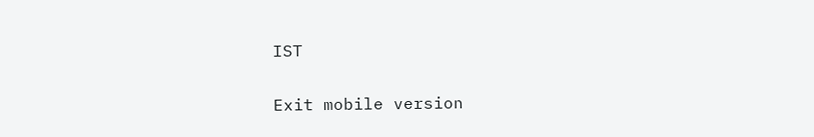IST

Exit mobile version